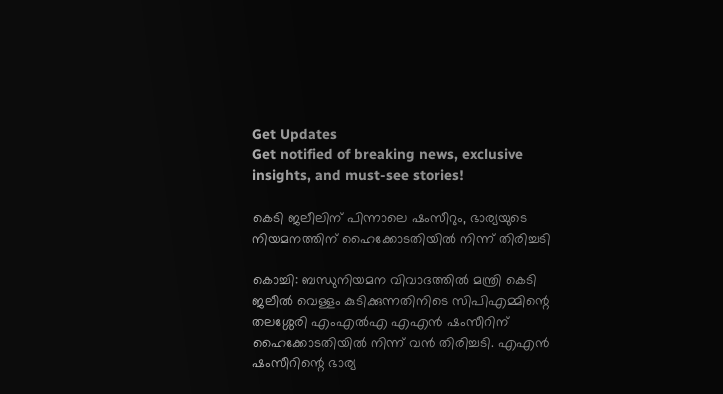Get Updates
Get notified of breaking news, exclusive insights, and must-see stories!

കെടി ജലീലിന് പിന്നാലെ ഷംസീറും, ഭാര്യയുടെ നിയമനത്തിന് ഹൈക്കോടതിയിൽ നിന്ന് തിരിച്ചടി

കൊച്ചി: ബന്ധുനിയമന വിവാദത്തില്‍ മന്ത്രി കെടി ജലീല്‍ വെള്ളം കുടിക്കുന്നതിനിടെ സിപിഎമ്മിന്റെ തലശ്ശേരി എംഎല്‍എ എഎന്‍ ഷംസീറിന് ഹൈക്കോടതിയില്‍ നിന്ന് വന്‍ തിരിച്ചടി. എഎന്‍ ഷംസീറിന്റെ ഭാര്യ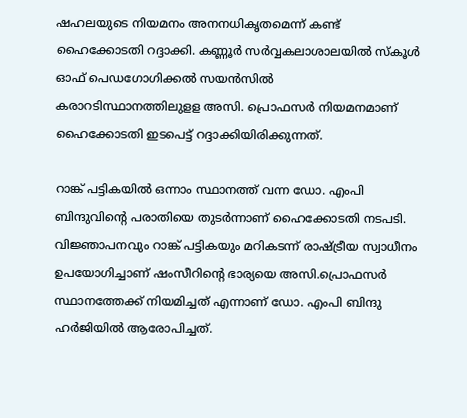ഷഹലയുടെ നിയമനം അനനധികൃതമെന്ന് കണ്ട് ഹൈക്കോടതി റദ്ദാക്കി. കണ്ണൂര്‍ സര്‍വ്വകലാശാലയില്‍ സ്‌കൂള്‍ ഓഫ് പെഡഗോഗിക്കല്‍ സയന്‍സില്‍ കരാറടിസ്ഥാനത്തിലുളള അസി. പ്രൊഫസര്‍ നിയമനമാണ് ഹൈക്കോടതി ഇടപെട്ട് റദ്ദാക്കിയിരിക്കുന്നത്.

റാങ്ക് പട്ടികയില്‍ ഒന്നാം സ്ഥാനത്ത് വന്ന ഡോ. എംപി ബിന്ദുവിന്റെ പരാതിയെ തുടര്‍ന്നാണ് ഹൈക്കോടതി നടപടി. വിജ്ഞാപനവും റാങ്ക് പട്ടികയും മറികടന്ന് രാഷ്ട്രീയ സ്വാധീനം ഉപയോഗിച്ചാണ് ഷംസീറിന്റെ ഭാര്യയെ അസി.പ്രൊഫസര്‍ സ്ഥാനത്തേക്ക് നിയമിച്ചത് എന്നാണ് ഡോ. എംപി ബിന്ദു ഹര്‍ജിയില്‍ ആരോപിച്ചത്.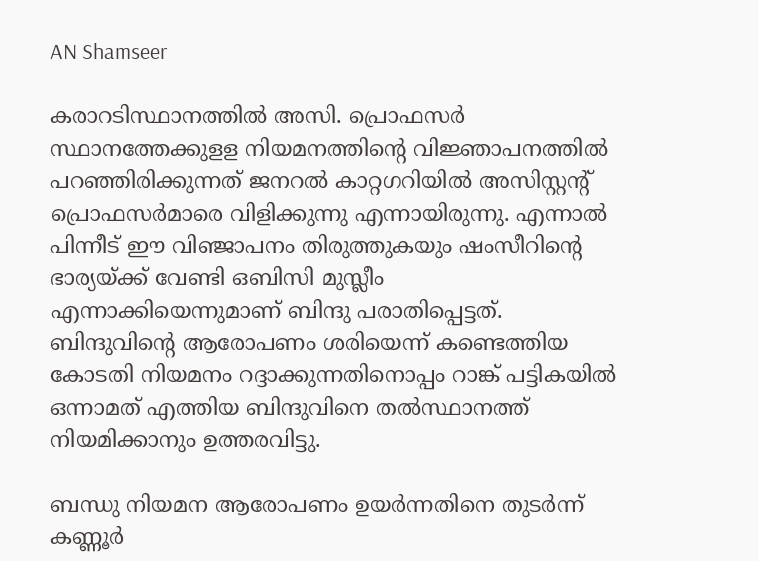AN Shamseer

കരാറടിസ്ഥാനത്തില്‍ അസി. പ്രൊഫസര്‍ സ്ഥാനത്തേക്കുളള നിയമനത്തിന്റെ വിജ്ഞാപനത്തില്‍ പറഞ്ഞിരിക്കുന്നത് ജനറല്‍ കാറ്റഗറിയില്‍ അസിസ്റ്റന്റ് പ്രൊഫസര്‍മാരെ വിളിക്കുന്നു എന്നായിരുന്നു. എന്നാല്‍ പിന്നീട് ഈ വിഞ്ജാപനം തിരുത്തുകയും ഷംസീറിന്റെ ഭാര്യയ്ക്ക് വേണ്ടി ഒബിസി മുസ്ലീം എന്നാക്കിയെന്നുമാണ് ബിന്ദു പരാതിപ്പെട്ടത്. ബിന്ദുവിന്റെ ആരോപണം ശരിയെന്ന് കണ്ടെത്തിയ കോടതി നിയമനം റദ്ദാക്കുന്നതിനൊപ്പം റാങ്ക് പട്ടികയില്‍ ഒന്നാമത് എത്തിയ ബിന്ദുവിനെ തല്‍സ്ഥാനത്ത് നിയമിക്കാനും ഉത്തരവിട്ടു.

ബന്ധു നിയമന ആരോപണം ഉയര്‍ന്നതിനെ തുടര്‍ന്ന് കണ്ണൂര്‍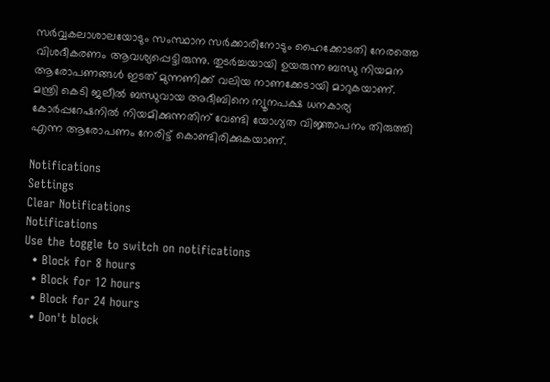സര്‍വ്വകലാശാലയോടും സംസ്ഥാന സര്‍ക്കാരിനോടും ഹൈക്കോടതി നേരത്തെ വിശദീകരണം ആവശ്യപ്പെട്ടിരുന്നു. തുടര്‍ച്ചയായി ഉയരുന്ന ബന്ധു നിയമന ആരോപണങ്ങള്‍ ഇടത് മുന്നണിക്ക് വലിയ നാണക്കേടായി മാറുകയാണ്. മന്ത്രി കെടി ജലീല്‍ ബന്ധുവായ അദീബിനെ ന്യൂനപക്ഷ ധനകാര്യ കോര്‍പ്പറേഷനില്‍ നിയമിക്കുന്നതിന് വേണ്ടി യോഗ്യത വിജ്ഞാപനം തിരുത്തി എന്ന ആരോപണം നേരിട്ട് കൊണ്ടിരിക്കുകയാണ്.

Notifications
Settings
Clear Notifications
Notifications
Use the toggle to switch on notifications
  • Block for 8 hours
  • Block for 12 hours
  • Block for 24 hours
  • Don't block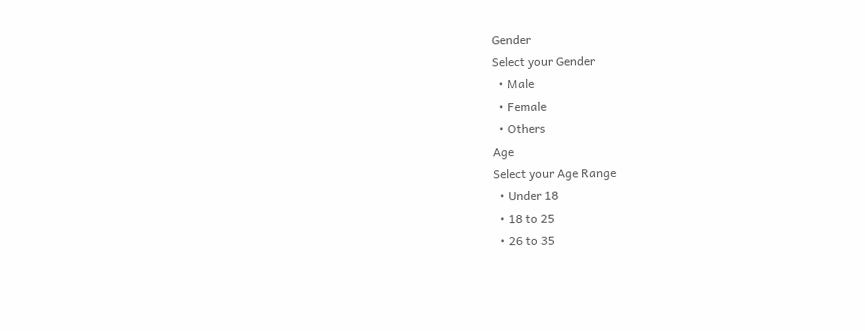Gender
Select your Gender
  • Male
  • Female
  • Others
Age
Select your Age Range
  • Under 18
  • 18 to 25
  • 26 to 35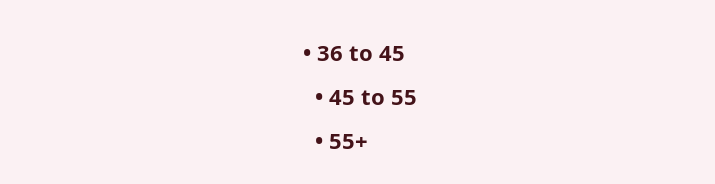• 36 to 45
  • 45 to 55
  • 55+